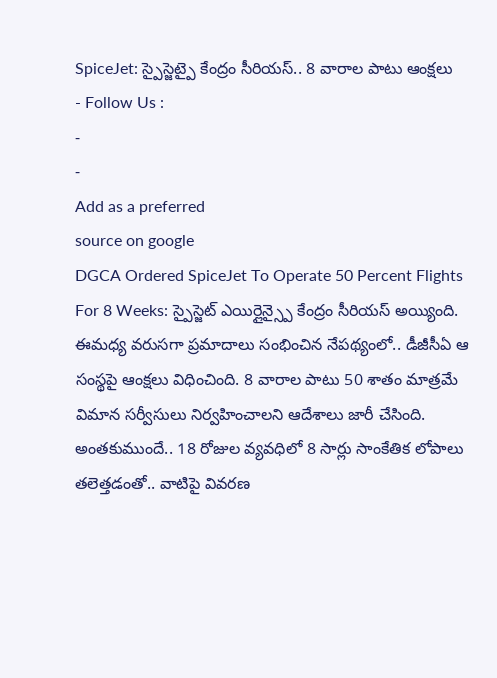SpiceJet: స్పైస్జెట్పై కేంద్రం సీరియస్.. 8 వారాల పాటు ఆంక్షలు
- Follow Us :
-
-
Add as a preferred
source on google
DGCA Ordered SpiceJet To Operate 50 Percent Flights For 8 Weeks: స్పైస్జెట్ ఎయిర్లైన్స్పై కేంద్రం సీరియస్ అయ్యింది. ఈమధ్య వరుసగా ప్రమాదాలు సంభించిన నేపథ్యంలో.. డీజీసీఏ ఆ సంస్థపై ఆంక్షలు విధించింది. 8 వారాల పాటు 50 శాతం మాత్రమే విమాన సర్వీసులు నిర్వహించాలని ఆదేశాలు జారీ చేసింది. అంతకుముందే.. 18 రోజుల వ్యవధిలో 8 సార్లు సాంకేతిక లోపాలు తలెత్తడంతో.. వాటిపై వివరణ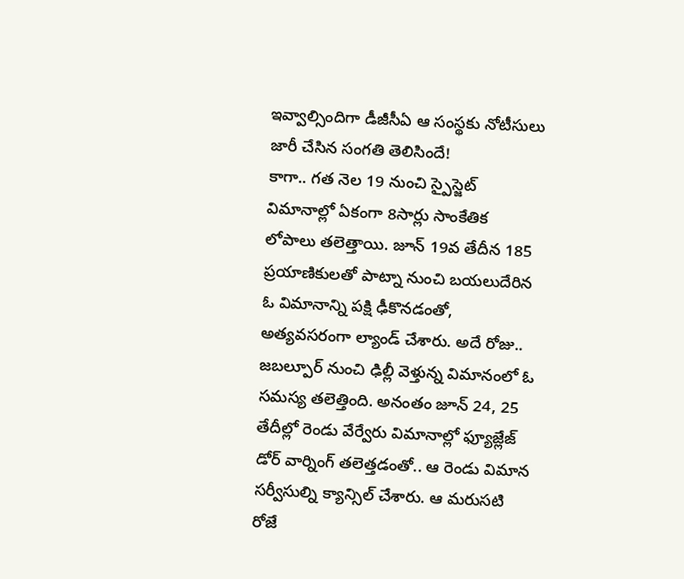ఇవ్వాల్సిందిగా డీజీసీఏ ఆ సంస్థకు నోటీసులు జారీ చేసిన సంగతి తెలిసిందే!
కాగా.. గత నెల 19 నుంచి స్పైస్జెట్ విమానాల్లో ఏకంగా 8సార్లు సాంకేతిక లోపాలు తలెత్తాయి. జూన్ 19వ తేదీన 185 ప్రయాణికులతో పాట్నా నుంచి బయలుదేరిన ఓ విమానాన్ని పక్షి ఢీకొనడంతో, అత్యవసరంగా ల్యాండ్ చేశారు. అదే రోజు.. జబల్పూర్ నుంచి ఢిల్లీ వెళ్తున్న విమానంలో ఓ సమస్య తలెత్తింది. అనంతం జూన్ 24, 25 తేదీల్లో రెండు వేర్వేరు విమానాల్లో ఫ్యూజ్లేజ్ డోర్ వార్నింగ్ తలెత్తడంతో.. ఆ రెండు విమాన సర్వీసుల్ని క్యాన్సిల్ చేశారు. ఆ మరుసటి రోజే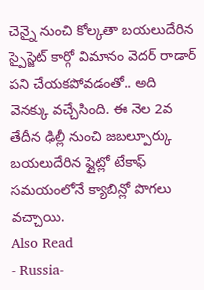చెన్నై నుంచి కోల్కతా బయలుదేరిన స్పైస్జెట్ కార్గో విమానం వెదర్ రాడార్ పని చేయకపోవడంతో.. అది వెనక్కు వచ్చేసింది. ఈ నెల 2వ తేదీన ఢిల్లీ నుంచి జబల్పూర్కు బయలుదేరిన ఫ్లైట్లో టేకాఫ్ సమయంలోనే క్యాబిన్లో పొగలు వచ్చాయి.
Also Read
- Russia-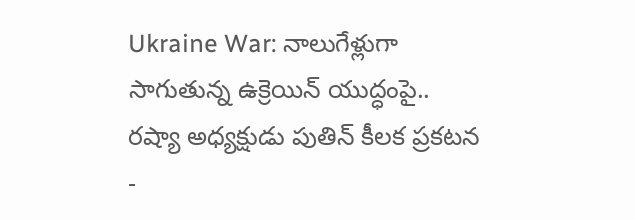Ukraine War: నాలుగేళ్లుగా సాగుతున్న ఉక్రెయిన్ యుద్ధంపై.. రష్యా అధ్యక్షుడు పుతిన్ కీలక ప్రకటన
-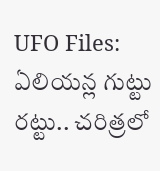UFO Files: ఏలియన్ల గుట్టు రట్టు.. చరిత్రలో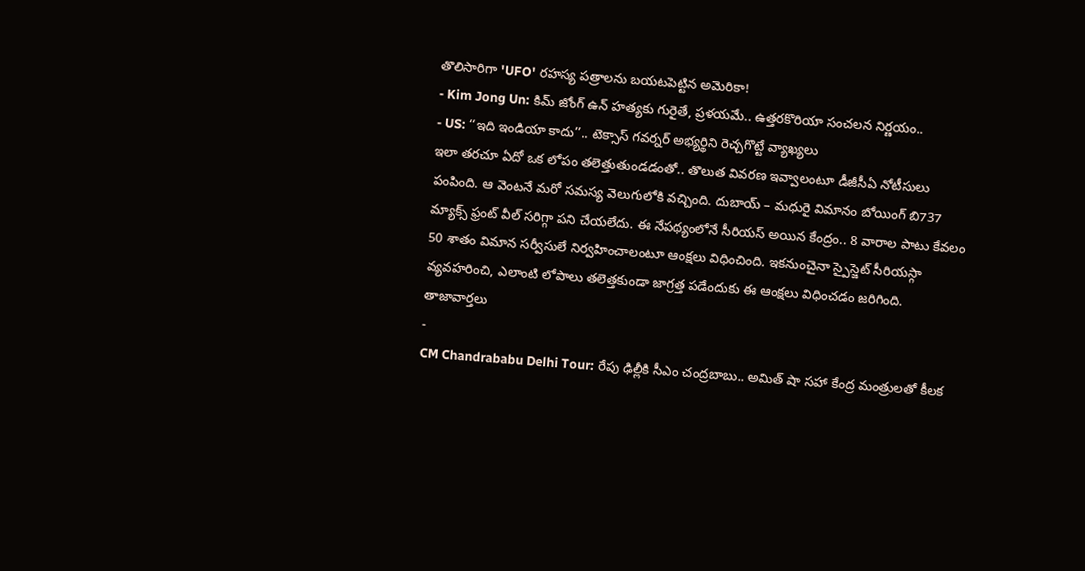తొలిసారిగా 'UFO' రహస్య పత్రాలను బయటపెట్టిన అమెరికా!
- Kim Jong Un: కిమ్ జోంగ్ ఉన్ హత్యకు గురైతే, ప్రళయమే.. ఉత్తరకొరియా సంచలన నిర్ణయం..
- US: ‘‘ఇది ఇండియా కాదు’’.. టెక్సాస్ గవర్నర్ అభ్యర్థిని రెచ్చగొట్టే వ్యాఖ్యలు
ఇలా తరచూ ఏదో ఒక లోపం తలెత్తుతుండడంతో.. తొలుత వివరణ ఇవ్వాలంటూ డీజీసీఏ నోటీసులు పంపింది. ఆ వెంటనే మరో సమస్య వెలుగులోకి వచ్చింది. దుబాయ్ – మధురై విమానం బోయింగ్ బి737 మ్యాక్స్ ఫ్రంట్ వీల్ సరిగ్గా పని చేయలేదు. ఈ నేపథ్యంలోనే సీరియస్ అయిన కేంద్రం.. 8 వారాల పాటు కేవలం 50 శాతం విమాన సర్వీసులే నిర్వహించాలంటూ ఆంక్షలు విధించింది. ఇకనుంచైనా స్పైస్జెట్ సీరియస్గా వ్యవహరించి, ఎలాంటి లోపాలు తలెత్తకుండా జాగ్రత్త పడేందుకు ఈ ఆంక్షలు విధించడం జరిగింది.
తాజావార్తలు
-
CM Chandrababu Delhi Tour: రేపు ఢిల్లీకి సీఎం చంద్రబాబు.. అమిత్ షా సహా కేంద్ర మంత్రులతో కీలక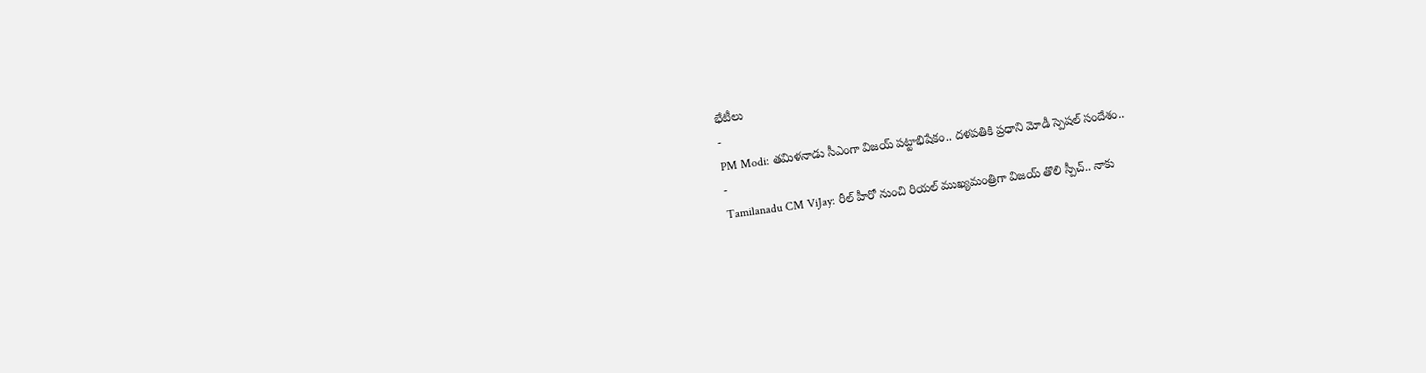భేటీలు
-
PM Modi: తమిళనాడు సీఎంగా విజయ్ పట్టాభిషేకం.. దళపతికి ప్రధాని మోడీ స్పెషల్ సందేశం..
-
Tamilanadu CM ViJay: రీల్ హీరో నుంచి రియల్ ముఖ్యమంత్రిగా విజయ్ తొలి స్పీచ్.. నాకు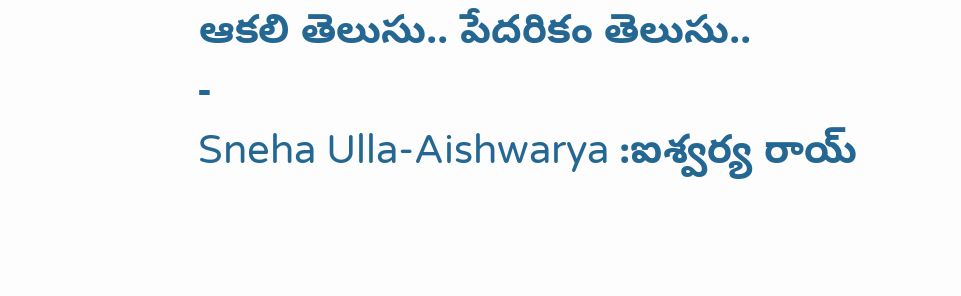ఆకలి తెలుసు.. పేదరికం తెలుసు..
-
Sneha Ulla-Aishwarya :ఐశ్వర్య రాయ్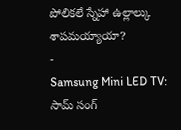పోలికలే స్నేహా ఉల్లాల్కు శాపమయ్యాయా?
-
Samsung Mini LED TV: సామ్ సంగ్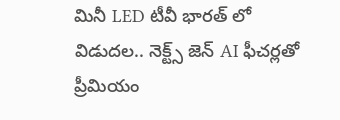మినీ LED టీవీ భారత్ లో విడుదల.. నెక్ట్స్ జెన్ AI ఫీచర్లతో ప్రీమియం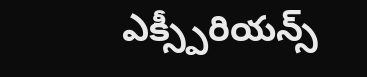ఎక్స్పీరియన్స్